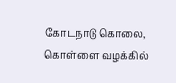கோடநாடு கொலை, கொள்ளை வழக்கில்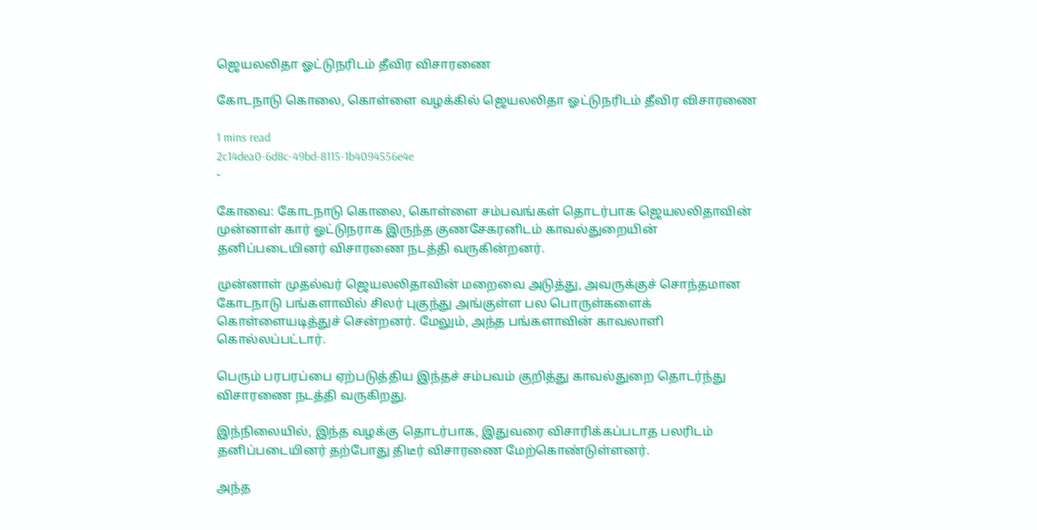ஜெயலலிதா ஓட்டுநரிடம் தீவிர விசாரணை

கோடநாடு கொலை, கொள்ளை வழக்கில் ஜெயலலிதா ஓட்டுநரிடம் தீவிர விசாரணை

1 mins read
2c14dea0-6d8c-49bd-8115-1b4094556e4e
-

கோவை: கோடநாடு கொலை, கொள்ளை சம்பவங்கள் தொடர்பாக ஜெயலலிதாவின் முன்னாள் கார் ஓட்டுநராக இருந்த குணசேகரனிடம் காவல்துறையின் தனிப்படையினர் விசாரணை நடத்தி வருகின்றனர்.

முன்னாள் முதல்வர் ஜெயலலிதாவின் மறைவை அடுத்து, அவருக்குச் சொந்தமான கோடநாடு பங்களாவில் சிலர் புகுந்து அங்குள்ள பல பொருள்களைக் கொள்ளையடித்துச் சென்றனர். மேலும், அந்த பங்களாவின் காவலாளி கொல்லப்பட்டார்.

பெரும் பரபரப்பை ஏற்படுத்திய இந்தச் சம்பவம் குறித்து காவல்துறை தொடர்ந்து விசாரணை நடத்தி வருகிறது.

இந்நிலையில், இந்த வழக்கு தொடர்பாக, இதுவரை விசாரிக்கப்படாத பலரிடம் தனிப்படையினர் தற்போது திடீர் விசாரணை மேற்கொண்டுள்ளனர்.

அந்த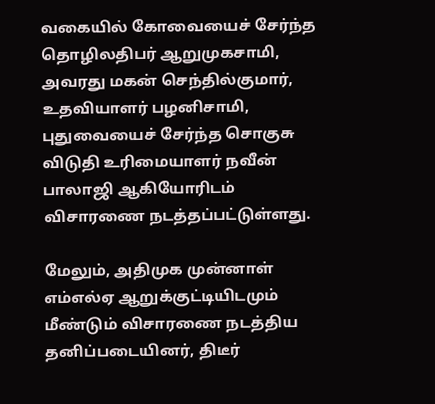வகையில் கோவையைச் சேர்ந்த தொழிலதிபர் ஆறுமுகசாமி, அவரது மகன் செந்தில்குமார், உதவியாளர் பழனிசாமி, புதுவையைச் சேர்ந்த சொகுசு விடுதி உரிமையாளர் நவீன் பாலாஜி ஆகியோரிடம் விசாரணை நடத்தப்பட்டுள்ளது.

மேலும், அதிமுக முன்னாள் எம்எல்ஏ ஆறுக்குட்டியிடமும் மீண்டும் விசாரணை நடத்திய தனிப்படையினர், திடீர்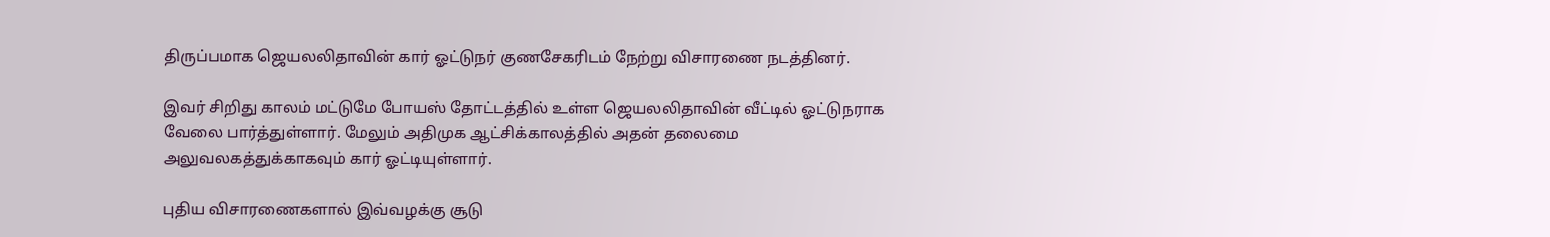திருப்பமாக ஜெயலலிதாவின் கார் ஓட்டுநர் குணசேகரிடம் நேற்று விசாரணை நடத்தினர்.

இவர் சிறிது காலம் மட்டுமே போயஸ் தோட்டத்தில் உள்ள ஜெயலலிதாவின் வீட்டில் ஓட்டுநராக வேலை பார்த்துள்ளார். மேலும் அதிமுக ஆட்சிக்காலத்தில் அதன் தலைமை அலுவலகத்துக்காகவும் கார் ஓட்டியுள்ளார்.

புதிய விசாரணைகளால் இவ்வழக்கு சூடு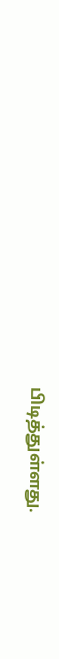பிடித்துள்ளது.